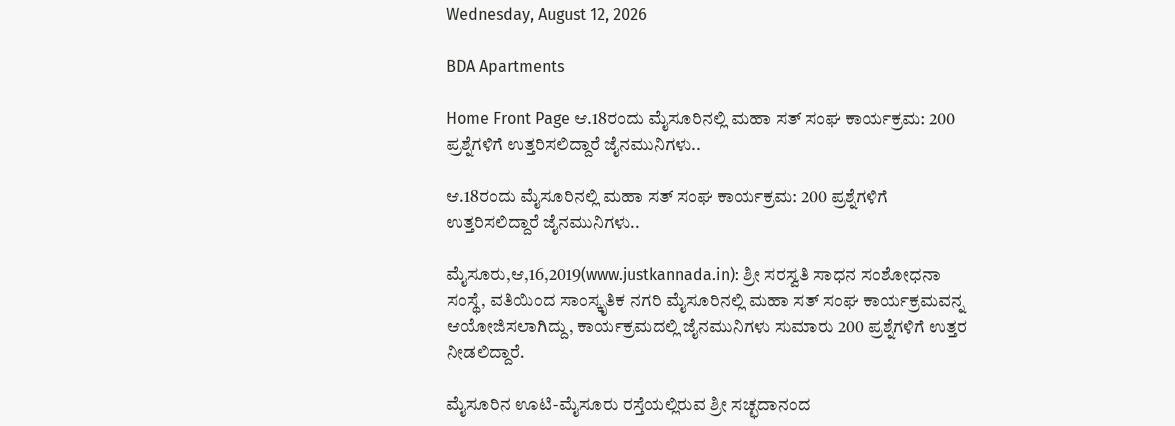Wednesday, August 12, 2026

BDA Apartments

Home Front Page ಆ.18ರಂದು ಮೈಸೂರಿನಲ್ಲಿ ಮಹಾ ಸತ್ ಸಂಘ ಕಾರ್ಯಕ್ರಮ: 200 ಪ್ರಶ್ನೆಗಳಿಗೆ ಉತ್ತರಿಸಲಿದ್ದಾರೆ ಜೈನಮುನಿಗಳು..

ಆ.18ರಂದು ಮೈಸೂರಿನಲ್ಲಿ ಮಹಾ ಸತ್ ಸಂಘ ಕಾರ್ಯಕ್ರಮ: 200 ಪ್ರಶ್ನೆಗಳಿಗೆ ಉತ್ತರಿಸಲಿದ್ದಾರೆ ಜೈನಮುನಿಗಳು..

ಮೈಸೂರು,ಆ,16,2019(www.justkannada.in): ಶ್ರೀ ಸರಸ್ವತಿ ಸಾಧನ ಸಂಶೋಧನಾ ಸಂಸ್ಥೆ, ವತಿಯಿಂದ ಸಾಂಸ್ಕೃತಿಕ ನಗರಿ ಮೈಸೂರಿನಲ್ಲಿ ಮಹಾ ಸತ್ ಸಂಘ ಕಾರ್ಯಕ್ರಮವನ್ನ ಆಯೋಜಿಸಲಾಗಿದ್ದು, ಕಾರ್ಯಕ್ರಮದಲ್ಲಿ ಜೈನಮುನಿಗಳು ಸುಮಾರು 200 ಪ್ರಶ್ನೆಗಳಿಗೆ ಉತ್ತರ ನೀಡಲಿದ್ದಾರೆ.

ಮೈಸೂರಿನ ಊಟಿ-ಮೈಸೂರು ರಸ್ತೆಯಲ್ಲಿರುವ ಶ್ರೀ ಸಚ್ಛದಾನಂದ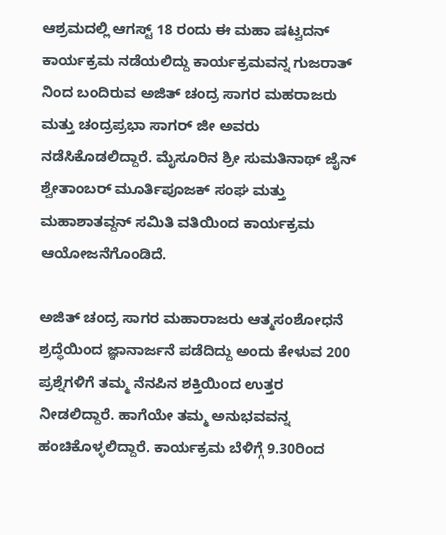ಆಶ್ರಮದಲ್ಲಿ ಆಗಸ್ಟ್ 18 ರಂದು ಈ ಮಹಾ ಷಟ್ವದನ್  ಕಾರ್ಯಕ್ರಮ ನಡೆಯಲಿದ್ದು ಕಾರ್ಯಕ್ರಮವನ್ನ ಗುಜರಾತ್ ನಿಂದ ಬಂದಿರುವ ಅಜಿತ್ ಚಂದ್ರ ಸಾಗರ ಮಹರಾಜರು ಮತ್ತು ಚಂದ್ರಪ್ರಭಾ ಸಾಗರ್ ಜೀ ಅವರು ನಡೆಸಿಕೊಡಲಿದ್ದಾರೆ. ಮೈಸೂರಿನ ಶ್ರೀ ಸುಮತಿನಾಥ್ ಜೈನ್ ಶ್ವೇತಾಂಬರ್ ಮೂರ್ತಿಪೂಜಕ್ ಸಂಘ ಮತ್ತು ಮಹಾಶಾತವ್ದನ್ ಸಮಿತಿ ವತಿಯಿಂದ ಕಾರ್ಯಕ್ರಮ ಆಯೋಜನೆಗೊಂಡಿದೆ.

ಅಜಿತ್ ಚಂದ್ರ ಸಾಗರ ಮಹಾರಾಜರು ಆತ್ಮಸಂಶೋಧನೆ ಶ್ರದ್ಧೆಯಿಂದ ಜ್ಞಾನಾರ್ಜನೆ ಪಡೆದಿದ್ದು ಅಂದು ಕೇಳುವ 200 ಪ್ರಶ್ನೆಗಳಿಗೆ ತಮ್ಮ ನೆನಪಿನ ಶಕ್ತಿಯಿಂದ ಉತ್ತರ ನೀಡಲಿದ್ದಾರೆ. ಹಾಗೆಯೇ ತಮ್ಮ ಅನುಭವವನ್ನ ಹಂಚಿಕೊಳ್ಳಲಿದ್ದಾರೆ. ಕಾರ್ಯಕ್ರಮ ಬೆಳಿಗ್ಗೆ 9.30ರಿಂದ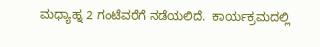ಮಧ್ಯಾಹ್ನ 2 ಗಂಟೆವರೆಗೆ ನಡೆಯಲಿದೆ.  ಕಾರ್ಯಕ್ರಮದಲ್ಲಿ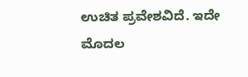ಉಚಿತ ಪ್ರವೇಶವಿದೆ. ಇದೇ ಮೊದಲ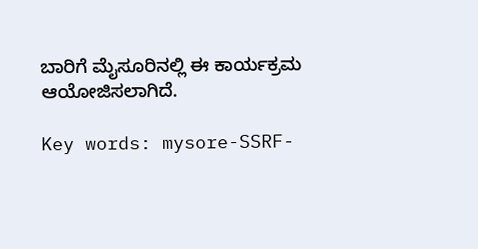ಬಾರಿಗೆ ಮೈಸೂರಿನಲ್ಲಿ ಈ ಕಾರ್ಯಕ್ರಮ ಆಯೋಜಿಸಲಾಗಿದೆ.

Key words: mysore-SSRF-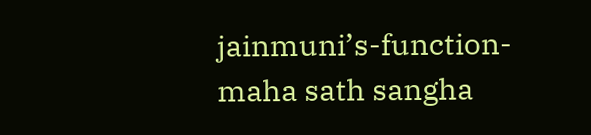jainmuni’s-function- maha sath sangha